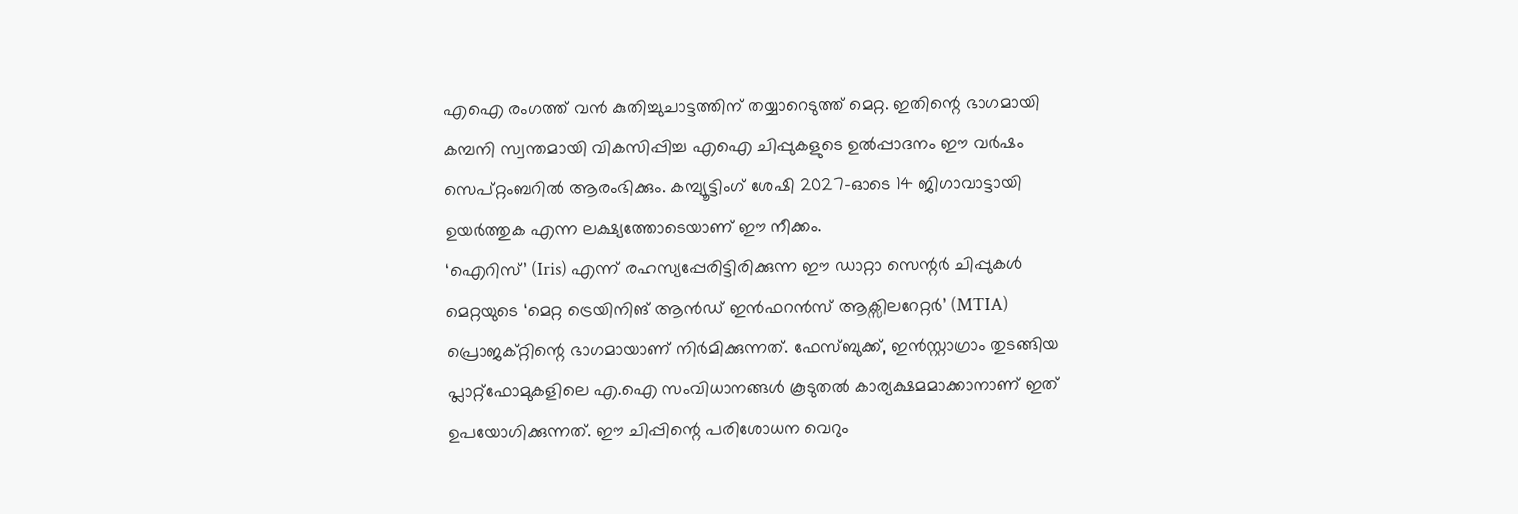എഐ രംഗത്ത് വൻ കുതിച്ചുചാട്ടത്തിന് തയ്യാറെടുത്ത് മെറ്റ. ഇതിന്റെ ഭാഗമായി കമ്പനി സ്വന്തമായി വികസിപ്പിച്ച എഐ ചിപ്പുകളുടെ ഉൽപ്പാദനം ഈ വർഷം സെപ്റ്റംബറിൽ ആരംഭിക്കും. കമ്പ്യൂട്ടിംഗ് ശേഷി 2027-ഓടെ 14 ജിഗാവാട്ടായി ഉയർത്തുക എന്ന ലക്ഷ്യത്തോടെയാണ് ഈ നീക്കം.
‘ഐറിസ്’ (Iris) എന്ന് രഹസ്യപ്പേരിട്ടിരിക്കുന്ന ഈ ഡാറ്റാ സെന്റർ ചിപ്പുകൾ മെറ്റയുടെ ‘മെറ്റ ട്രെയിനിങ് ആൻഡ് ഇൻഫറൻസ് ആക്സിലറേറ്റർ’ (MTIA) പ്രൊജക്റ്റിന്റെ ഭാഗമായാണ് നിർമിക്കുന്നത്. ഫേസ്ബുക്ക്, ഇൻസ്റ്റാഗ്രാം തുടങ്ങിയ പ്ലാറ്റ്ഫോമുകളിലെ എ.ഐ സംവിധാനങ്ങൾ കൂടുതൽ കാര്യക്ഷമമാക്കാനാണ് ഇത് ഉപയോഗിക്കുന്നത്. ഈ ചിപ്പിന്റെ പരിശോധന വെറും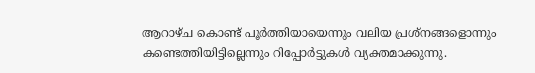ആറാഴ്ച കൊണ്ട് പൂർത്തിയായെന്നും വലിയ പ്രശ്നങ്ങളൊന്നും കണ്ടെത്തിയിട്ടില്ലെന്നും റിപ്പോർട്ടുകൾ വ്യക്തമാക്കുന്നു.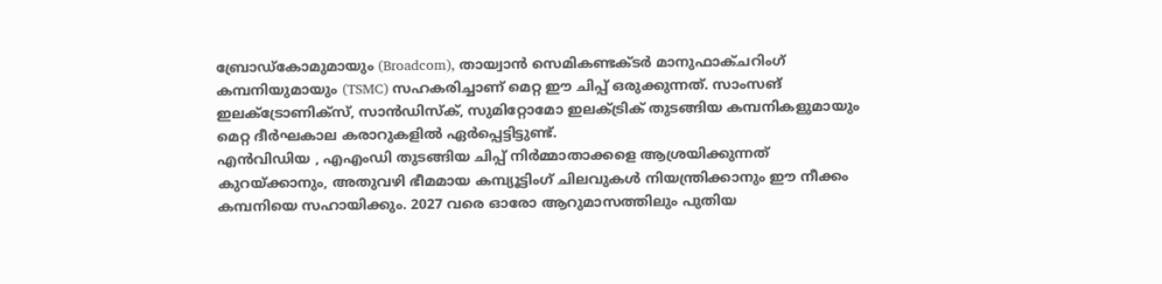ബ്രോഡ്കോമുമായും (Broadcom), തായ്വാൻ സെമികണ്ടക്ടർ മാനുഫാക്ചറിംഗ് കമ്പനിയുമായും (TSMC) സഹകരിച്ചാണ് മെറ്റ ഈ ചിപ്പ് ഒരുക്കുന്നത്. സാംസങ് ഇലക്ട്രോണിക്സ്, സാൻഡിസ്ക്, സുമിറ്റോമോ ഇലക്ട്രിക് തുടങ്ങിയ കമ്പനികളുമായും മെറ്റ ദീർഘകാല കരാറുകളിൽ ഏർപ്പെട്ടിട്ടുണ്ട്.
എൻവിഡിയ , എഎംഡി തുടങ്ങിയ ചിപ്പ് നിർമ്മാതാക്കളെ ആശ്രയിക്കുന്നത് കുറയ്ക്കാനും, അതുവഴി ഭീമമായ കമ്പ്യൂട്ടിംഗ് ചിലവുകൾ നിയന്ത്രിക്കാനും ഈ നീക്കം കമ്പനിയെ സഹായിക്കും. 2027 വരെ ഓരോ ആറുമാസത്തിലും പുതിയ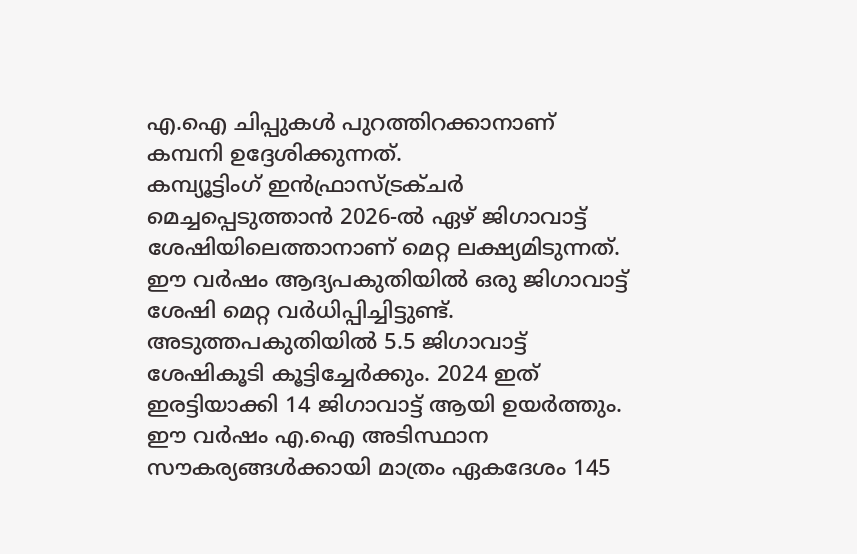എ.ഐ ചിപ്പുകൾ പുറത്തിറക്കാനാണ് കമ്പനി ഉദ്ദേശിക്കുന്നത്.
കമ്പ്യൂട്ടിംഗ് ഇൻഫ്രാസ്ട്രക്ചർ മെച്ചപ്പെടുത്താൻ 2026-ൽ ഏഴ് ജിഗാവാട്ട് ശേഷിയിലെത്താനാണ് മെറ്റ ലക്ഷ്യമിടുന്നത്. ഈ വർഷം ആദ്യപകുതിയിൽ ഒരു ജിഗാവാട്ട് ശേഷി മെറ്റ വർധിപ്പിച്ചിട്ടുണ്ട്. അടുത്തപകുതിയിൽ 5.5 ജിഗാവാട്ട് ശേഷികൂടി കൂട്ടിച്ചേർക്കും. 2024 ഇത് ഇരട്ടിയാക്കി 14 ജിഗാവാട്ട് ആയി ഉയർത്തും. ഈ വർഷം എ.ഐ അടിസ്ഥാന സൗകര്യങ്ങൾക്കായി മാത്രം ഏകദേശം 145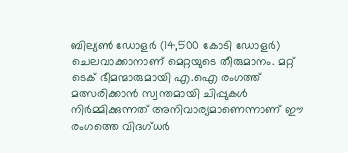ബില്യൺ ഡോളർ (14,500 കോടി ഡോളർ) ചെലവാക്കാനാണ് മെറ്റയുടെ തീരുമാനം. മറ്റ് ടെക് ഭീമന്മാരുമായി എ.ഐ രംഗത്ത് മത്സരിക്കാൻ സ്വന്തമായി ചിപ്പുകൾ നിർമ്മിക്കുന്നത് അനിവാര്യമാണെന്നാണ് ഈ രംഗത്തെ വിദഗ്ധർ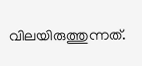വിലയിരുത്തുന്നത്.